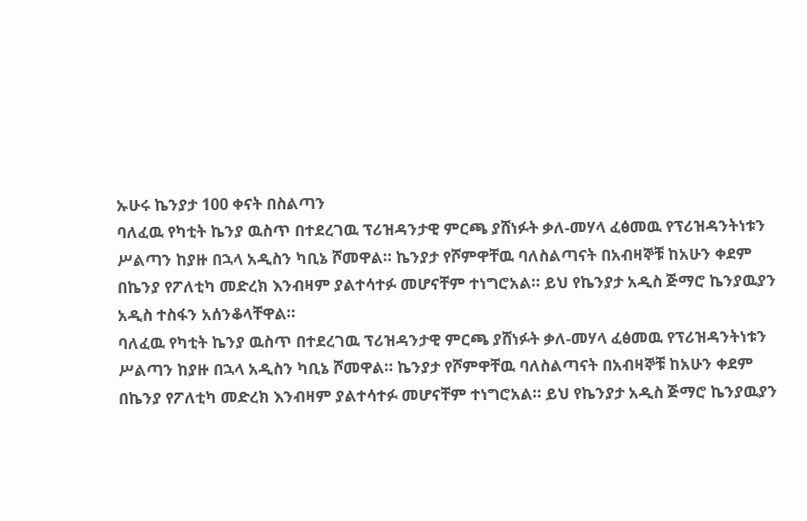ኡሁሩ ኬንያታ 100 ቀናት በስልጣን
ባለፈዉ የካቲት ኬንያ ዉስጥ በተደረገዉ ፕሪዝዳንታዊ ምርጫ ያሸነፉት ቃለ-መሃላ ፈፅመዉ የፕሪዝዳንትነቱን ሥልጣን ከያዙ በኋላ አዲስን ካቢኔ ሾመዋል። ኬንያታ የሾምዋቸዉ ባለስልጣናት በአብዛኞቹ ከአሁን ቀደም በኬንያ የፖለቲካ መድረክ እንብዛም ያልተሳተፉ መሆናቸም ተነግሮአል። ይህ የኬንያታ አዲስ ጅማሮ ኬንያዉያን አዲስ ተስፋን አሰንቆላቸዋል።
ባለፈዉ የካቲት ኬንያ ዉስጥ በተደረገዉ ፕሪዝዳንታዊ ምርጫ ያሸነፉት ቃለ-መሃላ ፈፅመዉ የፕሪዝዳንትነቱን ሥልጣን ከያዙ በኋላ አዲስን ካቢኔ ሾመዋል። ኬንያታ የሾምዋቸዉ ባለስልጣናት በአብዛኞቹ ከአሁን ቀደም በኬንያ የፖለቲካ መድረክ እንብዛም ያልተሳተፉ መሆናቸም ተነግሮአል። ይህ የኬንያታ አዲስ ጅማሮ ኬንያዉያን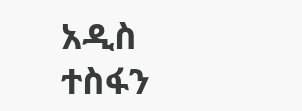አዲስ ተስፋን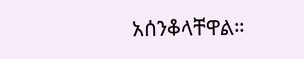አሰንቆላቸዋል።